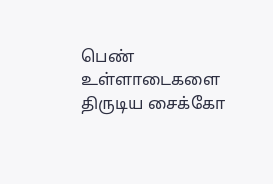பெண் உள்ளாடைகளை திருடிய சைக்கோ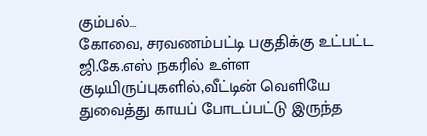கும்பல்…
கோவை, சரவணம்பட்டி பகுதிக்கு உட்பட்ட ஜி.கே.எஸ் நகரில் உள்ள குடியிருப்புகளில்,வீட்டின் வெளியே துவைத்து காயப் போடப்பட்டு இருந்த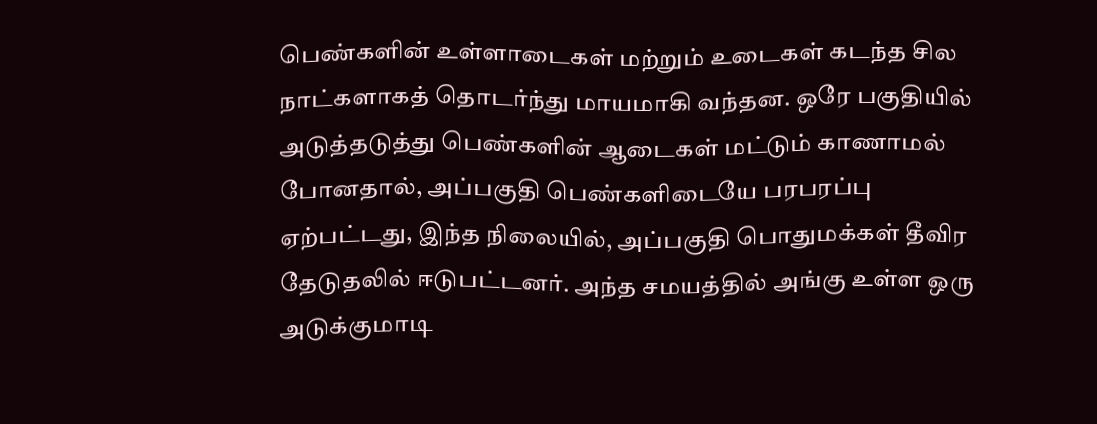பெண்களின் உள்ளாடைகள் மற்றும் உடைகள் கடந்த சில நாட்களாகத் தொடர்ந்து மாயமாகி வந்தன. ஒரே பகுதியில் அடுத்தடுத்து பெண்களின் ஆடைகள் மட்டும் காணாமல் போனதால், அப்பகுதி பெண்களிடையே பரபரப்பு ஏற்பட்டது, இந்த நிலையில், அப்பகுதி பொதுமக்கள் தீவிர தேடுதலில் ஈடுபட்டனர். அந்த சமயத்தில் அங்கு உள்ள ஒரு அடுக்குமாடி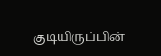குடியிருப்பின்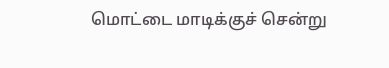மொட்டை மாடிக்குச் சென்று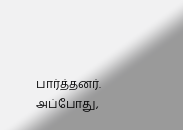பார்த்தனர். அப்போது,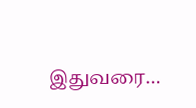இதுவரை…